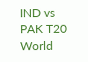IND vs PAK T20 World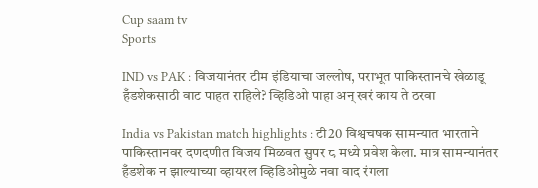Cup saam tv
Sports

IND vs PAK : विजयानंतर टीम इंडियाचा जल्लोष, पराभूत पाकिस्तानचे खेळाडू हँडशेकसाठी वाट पाहत राहिले? व्हिडिओ पाहा अन् खरं काय ते ठरवा

India vs Pakistan match highlights : टी20 विश्वचषक सामन्यात भारताने पाकिस्तानवर दणदणीत विजय मिळवत सुपर ८ मध्ये प्रवेश केला. मात्र सामन्यानंतर हँडशेक न झाल्याच्या व्हायरल व्हिडिओमुळे नवा वाद रंगला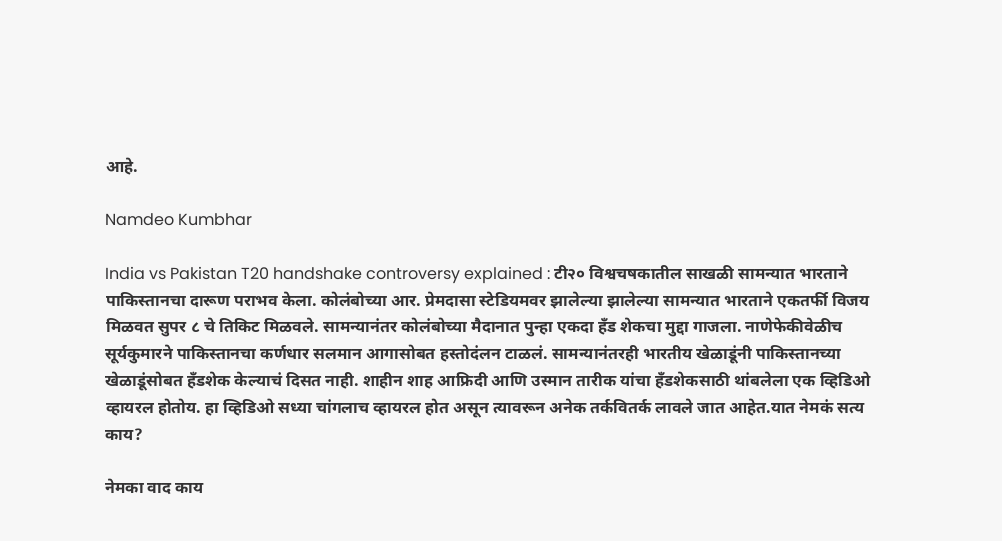आहे.

Namdeo Kumbhar

India vs Pakistan T20 handshake controversy explained : टी२० विश्वचषकातील साखळी सामन्यात भारताने पाकिस्तानचा दारूण पराभव केला. कोलंबोच्या आर. प्रेमदासा स्टेडियमवर झालेल्या झालेल्या सामन्यात भारताने एकतर्फी विजय मिळवत सुपर ८ चे तिकिट मिळवले. सामन्यानंतर कोलंबोच्या मैदानात पुन्हा एकदा हँड शेकचा मुद्दा गाजला. नाणेफेकीवेळीच सूर्यकुमारने पाकिस्तानचा कर्णधार सलमान आगासोबत हस्तोदंलन टाळलं. सामन्यानंतरही भारतीय खेळाडूंनी पाकिस्तानच्या खेळाडूंसोबत हँडशेक केल्याचं दिसत नाही. शाहीन शाह आफ्रिदी आणि उस्मान तारीक यांचा हँडशेकसाठी थांबलेला एक व्हिडिओ व्हायरल होतोय. हा व्हिडिओ सध्या चांगलाच व्हायरल होत असून त्यावरून अनेक तर्कवितर्क लावले जात आहेत.यात नेमकं सत्य काय?

नेमका वाद काय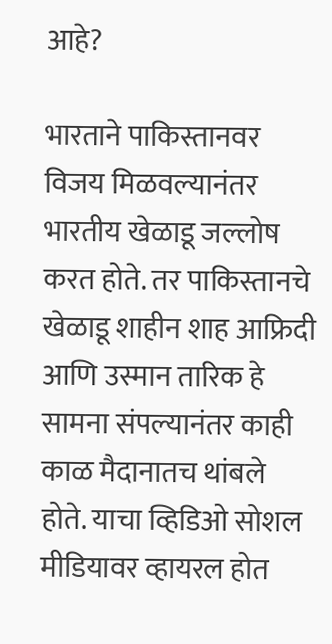आहे?

भारताने पाकिस्तानवर विजय मिळवल्यानंतर भारतीय खेळाडू जल्लोष करत होते. तर पाकिस्तानचे खेळाडू शाहीन शाह आफ्रिदी आणि उस्मान तारिक हे सामना संपल्यानंतर काही काळ मैदानातच थांबले होते. याचा व्हिडिओ सोशल मीडियावर व्हायरल होत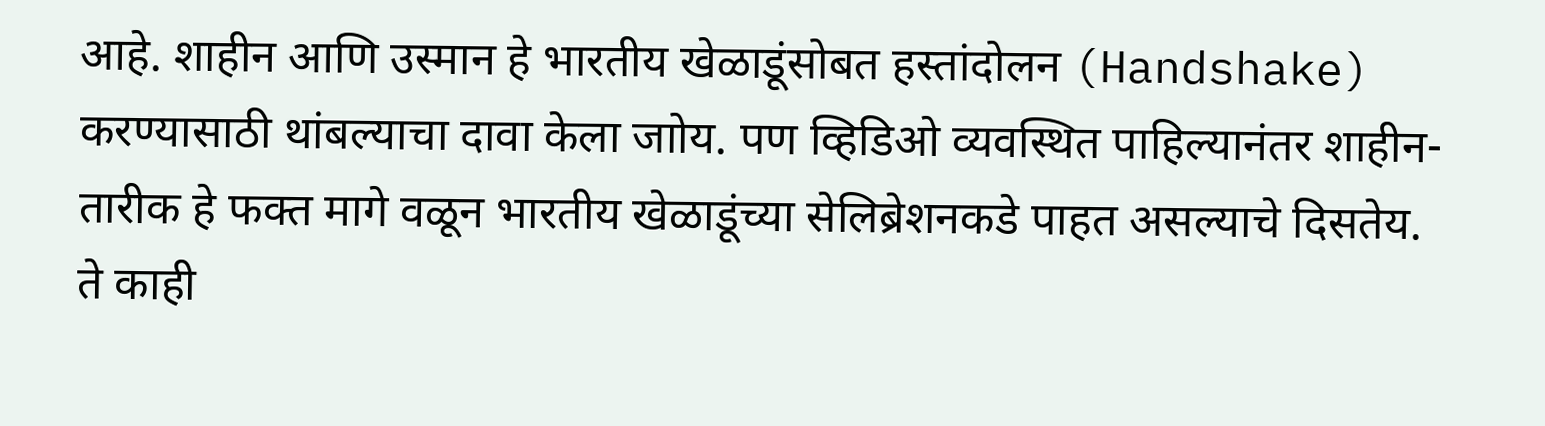आहे. शाहीन आणि उस्मान हे भारतीय खेळाडूंसोबत हस्तांदोलन (Handshake) करण्यासाठी थांबल्याचा दावा केला जाोय. पण व्हिडिओ व्यवस्थित पाहिल्यानंतर शाहीन-तारीक हे फक्त मागे वळून भारतीय खेळाडूंच्या सेलिब्रेशनकडे पाहत असल्याचे दिसतेय. ते काही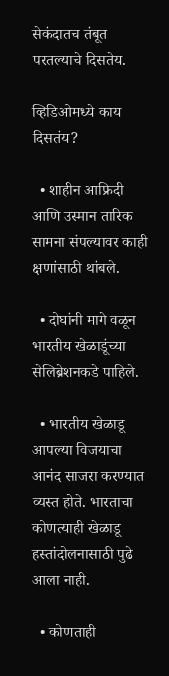सेकंदातच तंबूत परतल्याचे दिसतेय.

व्हिडिओमध्ये काय दिसतंय?

  • शाहीन आफ्रिदी आणि उस्मान तारिक सामना संपल्यावर काही क्षणांसाठी थांबले.

  • दोघांनी मागे वळून भारतीय खेळाडूंच्या सेलिब्रेशनकडे पाहिले.

  • भारतीय खेळाडू आपल्या विजयाचा आनंद साजरा करण्यात व्यस्त होते. भारताचा कोणत्याही खेळाडू हस्तांदोलनासाठी पुढे आला नाही.

  • कोणताही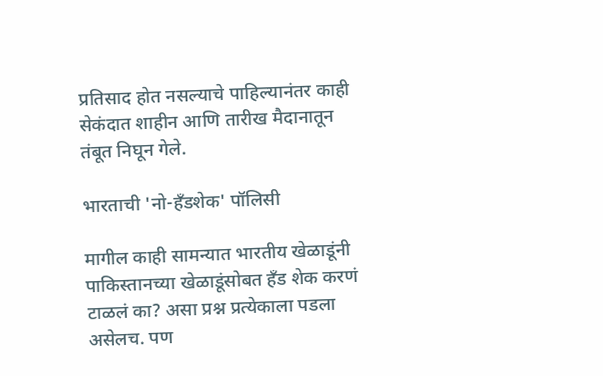प्रतिसाद होत नसल्याचे पाहिल्यानंतर काही सेकंदात शाहीन आणि तारीख मैदानातून तंबूत निघून गेले.

भारताची 'नो-हँडशेक' पॉलिसी

मागील काही सामन्यात भारतीय खेळाडूंनी पाकिस्तानच्या खेळाडूंसोबत हँड शेक करणं टाळलं का? असा प्रश्न प्रत्येकाला पडला असेलच. पण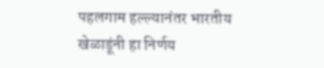पहलगाम हल्ल्यानंतर भारतीय खेळाडूंनी हा निर्णय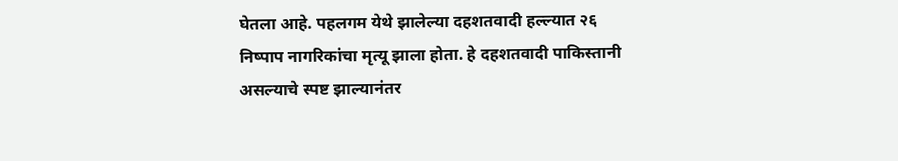घेतला आहे. पहलगम येथे झालेल्या दहशतवादी हल्ल्यात २६ निष्पाप नागरिकांचा मृत्यू झाला होता. हे दहशतवादी पाकिस्तानी असल्याचे स्पष्ट झाल्यानंतर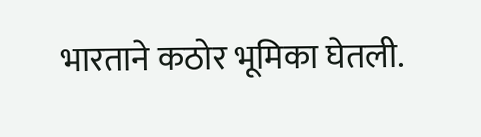भारताने कठोर भूमिका घेतली.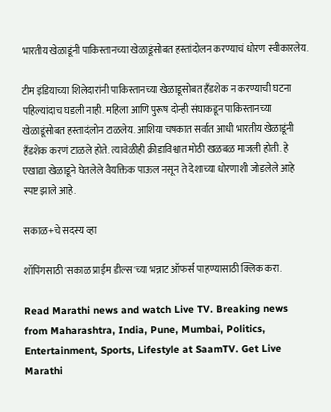भारतीय खेळाडूंनी पाकिस्तानच्या खेळाडूंसोबत हस्तांदोलन करण्याचं धोरण स्वीकारलेय.

टीम इंडियाच्या शिलेदारांनी पाकिस्तानच्या खेळाडूसोबत हँडशेक न करण्याची घटना पहिल्यांदाच घडली नाही. महिला आणि पुरूष दोन्ही संघाकडून पाकिस्तानच्या खेळाडूंसोबत हस्तादंलोन टाळलेय. आशिया चषकात सर्वात आधी भारतीय खेळाडूंनी हँडशेक करणं टाळले होते. त्यावेळीही क्रीडाविश्वात मोठी खळबळ माजली होती. हे एखाद्या खेळाडूने घेतलेले वैयक्तिक पाऊल नसून ते देशाच्या धोरणाशी जोडलेले आहे स्पष्ट झाले आहे.

सकाळ+चे सदस्य व्हा

शॉपिंगसाठी 'सकाळ प्राईम डील्स'च्या भन्नाट ऑफर्स पाहण्यासाठी क्लिक करा.

Read Marathi news and watch Live TV. Breaking news from Maharashtra, India, Pune, Mumbai, Politics, Entertainment, Sports, Lifestyle at SaamTV. Get Live Marathi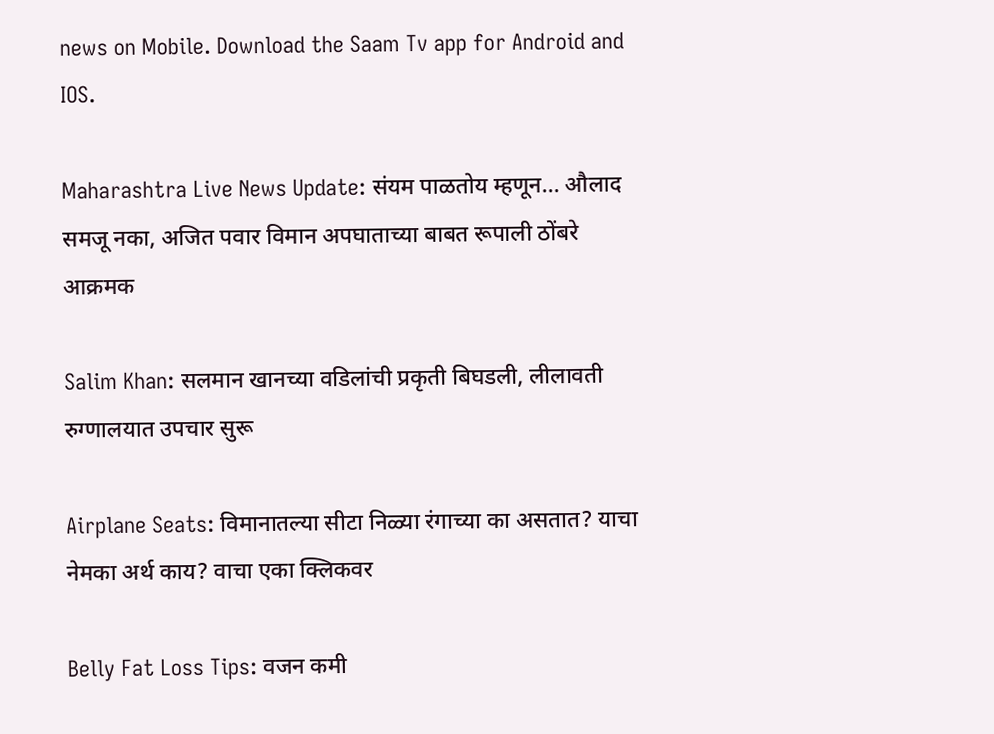news on Mobile. Download the Saam Tv app for Android and IOS.

Maharashtra Live News Update: संयम पाळतोय म्हणून... औलाद समजू नका, अजित पवार विमान अपघाताच्या बाबत रूपाली ठोंबरे आक्रमक

Salim Khan: सलमान खानच्या वडिलांची प्रकृती बिघडली, लीलावती रुग्णालयात उपचार सुरू

Airplane Seats: विमानातल्या सीटा निळ्या रंगाच्या का असतात? याचा नेमका अर्थ काय? वाचा एका क्लिकवर

Belly Fat Loss Tips: वजन कमी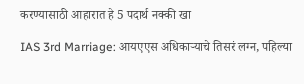करण्यासाठी आहारात हे 5 पदार्थ नक्की खा

IAS 3rd Marriage: आयएएस अधिकाऱ्याचे तिसरं लग्न, पहिल्या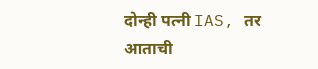दोन्ही पत्नी IAS, तर आताची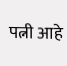पत्नी आहे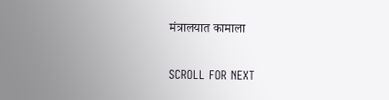मंत्रालयात कामाला

SCROLL FOR NEXT